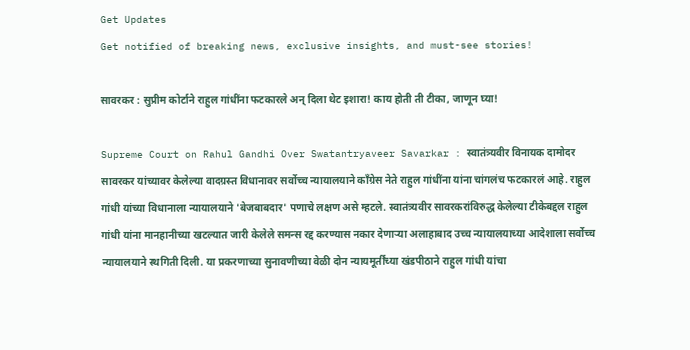Get Updates
Get notified of breaking news, exclusive insights, and must-see stories!

सावरकर : सुप्रीम कोर्टाने राहुल गांधींना फटकारले अन् दिला थेट इशारा! काय होती ती टीका, जाणून घ्या!

Supreme Court on Rahul Gandhi Over Swatantryaveer Savarkar : स्वातंत्र्यवीर विनायक दामोदर सावरकर यांच्यावर केलेल्या वादग्रस्त विधानावर सर्वोच्च न्यायालयाने कॉंग्रेस नेते राहुल गांधींना यांना चांगलंच फटकारलं आहे. राहुल गांधी यांच्या विधानाला न्यायालयाने 'बेजबाबदार' पणाचे लक्षण असे म्हटले. स्वातंत्र्यवीर सावरकरांविरुद्ध केलेल्या टीकेबद्दल राहुल गांधी यांना मानहानीच्या खटल्यात जारी केलेले समन्स रद्द करण्यास नकार देणाऱ्या अलाहाबाद उच्च न्यायालयाच्या आदेशाला सर्वोच्च न्यायालयाने स्थगिती दिली. या प्रकरणाच्या सुनावणीच्या वेळी दोन न्यायमूर्तींच्या खंडपीठाने राहुल गांधी यांचा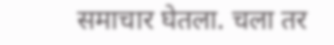समाचार घेतला. चला तर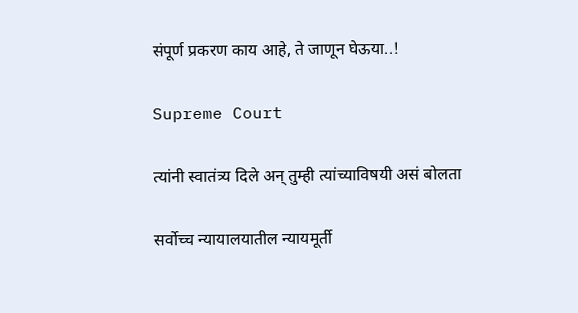संपूर्ण प्रकरण काय आहे, ते जाणून घेऊया..!

Supreme Court

त्यांनी स्वातंत्र्य दिले अन् तुम्ही त्यांच्याविषयी असं बोलता

सर्वोच्च न्यायालयातील न्यायमूर्ती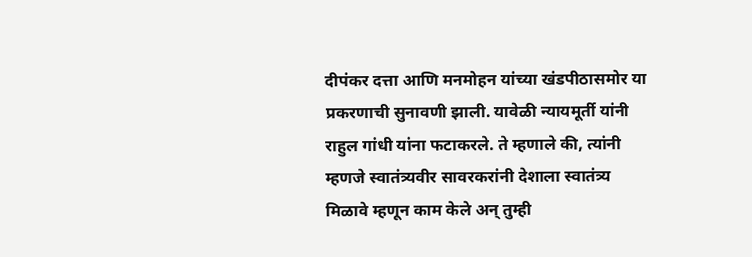दीपंकर दत्ता आणि मनमोहन यांच्या खंडपीठासमोर या प्रकरणाची सुनावणी झाली. यावेळी न्यायमूर्ती यांनी राहुल गांधी यांना फटाकरले. ते म्हणाले की, त्यांनी म्हणजे स्वातंत्र्यवीर सावरकरांनी देशाला स्वातंत्र्य मिळावे म्हणून काम केले अन् तुम्ही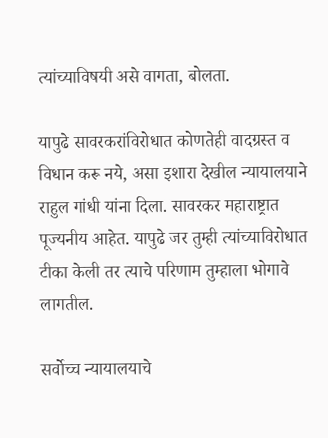त्यांच्याविषयी असे वागता, बोलता.

यापुढे सावरकरांविरोधात कोणतेही वादग्रस्त व विधान करू नये, असा इशारा देखील न्यायालयाने राहुल गांधी यांना दिला. सावरकर महाराष्ट्रात पूज्यनीय आहेत. यापुढे जर तुम्ही त्यांच्याविरोधात टीका केली तर त्याचे परिणाम तुम्हाला भोगावे लागतील.

सर्वोच्च न्यायालयाचे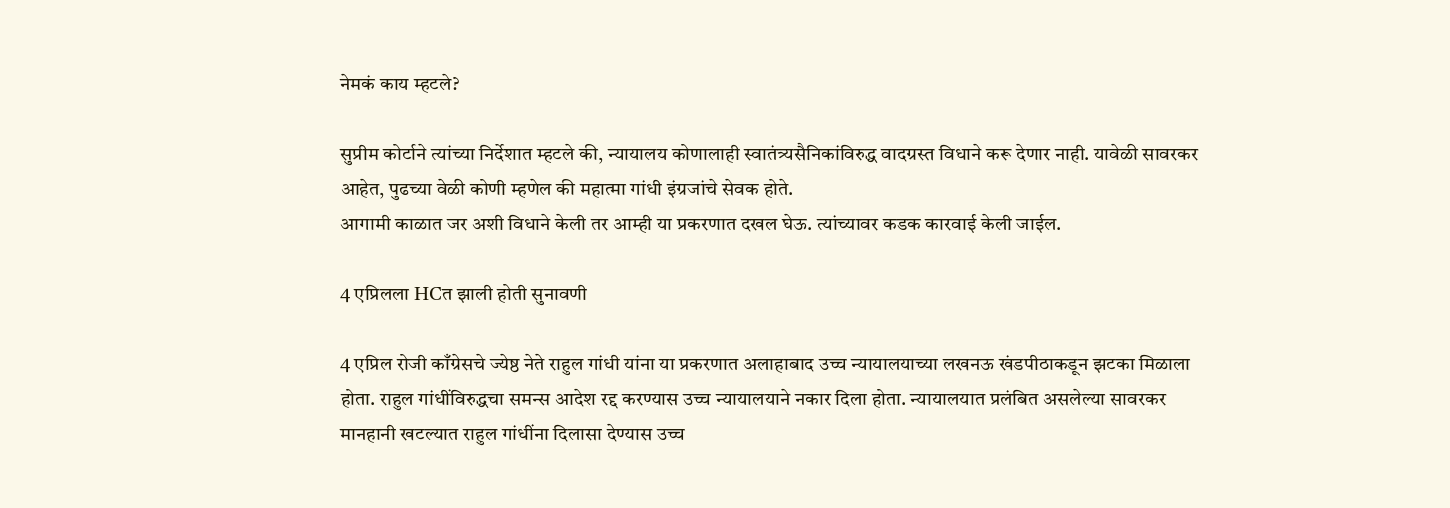नेमकं काय म्हटले?

सुप्रीम कोर्टाने त्यांच्या निर्देशात म्हटले की, न्यायालय कोणालाही स्वातंत्र्यसैनिकांविरुद्ध वादग्रस्त विधाने करू देणार नाही. यावेळी सावरकर आहेत, पुढच्या वेळी कोणी म्हणेल की महात्मा गांधी इंग्रजांचे सेवक होते.
आगामी काळात जर अशी विधाने केली तर आम्ही या प्रकरणात दखल घेऊ. त्यांच्यावर कडक कारवाई केली जाईल.

4 एप्रिलला HCत झाली होती सुनावणी

4 एप्रिल रोजी काँग्रेसचे ज्येष्ठ नेते राहुल गांधी यांना या प्रकरणात अलाहाबाद उच्च न्यायालयाच्या लखनऊ खंडपीठाकडून झटका मिळाला होता. राहुल गांधींविरुद्धचा समन्स आदेश रद्द करण्यास उच्च न्यायालयाने नकार दिला होता. न्यायालयात प्रलंबित असलेल्या सावरकर मानहानी खटल्यात राहुल गांधींना दिलासा देण्यास उच्च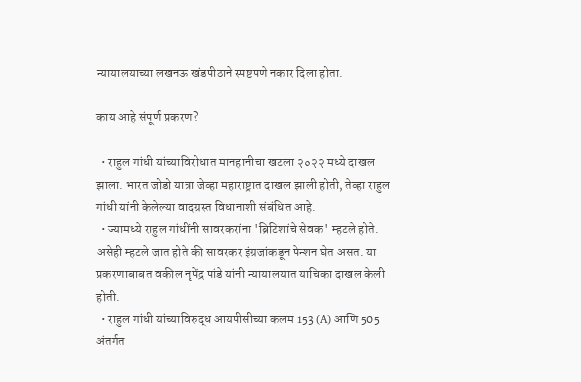न्यायालयाच्या लखनऊ खंडपीठाने स्पष्टपणे नकार दिला होता.

काय आहे संपूर्ण प्रकरण?

  • राहुल गांधी यांच्याविरोधात मानहानीचा खटला २०२२ मध्ये दाखल झाला. भारत जोडो यात्रा जेव्हा महाराष्ट्रात दाखल झाली होती, तेव्हा राहुल गांधी यांनी केलेल्या वादग्रस्त विधानाशी संबंधित आहे.
  • ज्यामध्ये राहुल गांधींनी सावरकरांना 'ब्रिटिशांचे सेवक' म्हटले होते. असेही म्हटले जात होते की सावरकर इंग्रजांकडून पेन्शन घेत असत. या प्रकरणाबाबत वकील नृपेंद्र पांडे यांनी न्यायालयात याचिका दाखल केली होती.
  • राहुल गांधी यांच्याविरुद्ध आयपीसीच्या कलम 153 (A) आणि 505 अंतर्गत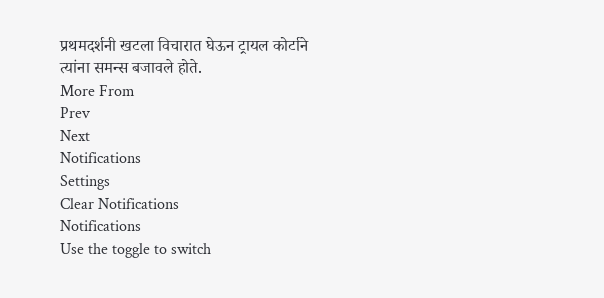प्रथमदर्शनी खटला विचारात घेऊन ट्रायल कोर्टाने त्यांना समन्स बजावले होते.
More From
Prev
Next
Notifications
Settings
Clear Notifications
Notifications
Use the toggle to switch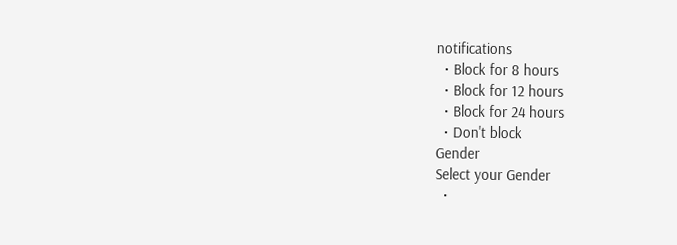notifications
  • Block for 8 hours
  • Block for 12 hours
  • Block for 24 hours
  • Don't block
Gender
Select your Gender
  •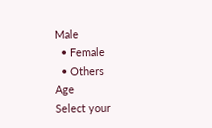Male
  • Female
  • Others
Age
Select your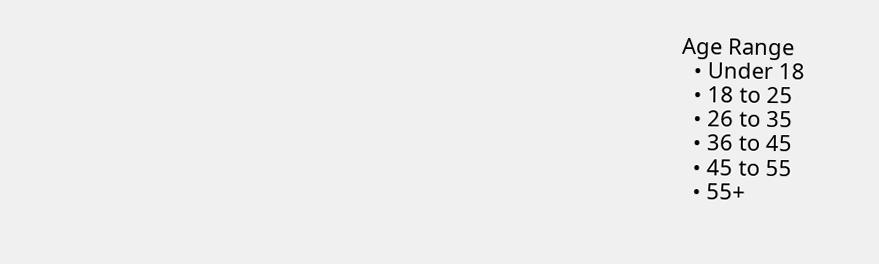Age Range
  • Under 18
  • 18 to 25
  • 26 to 35
  • 36 to 45
  • 45 to 55
  • 55+